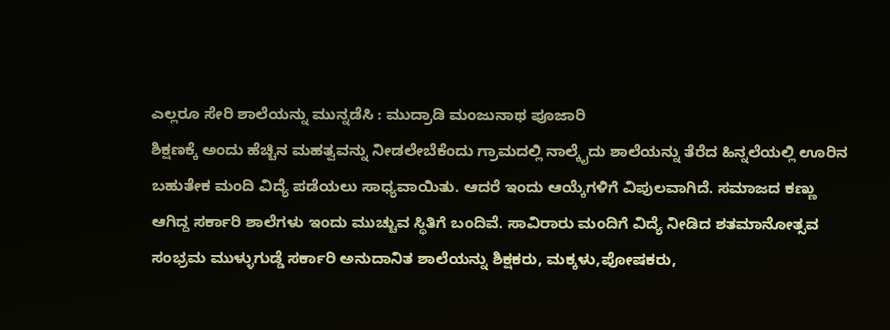ಎಲ್ಲರೂ ಸೇರಿ ಶಾಲೆಯನ್ನು ಮುನ್ನಡೆಸಿ : ಮುದ್ರಾಡಿ ಮಂಜುನಾಥ ಪೂಜಾರಿ
ಶಿಕ್ಷಣಕ್ಕೆ ಅಂದು ಹೆಚ್ಚಿನ ಮಹತ್ವವನ್ನು ನೀಡಲೇಬೆಕೆಂದು ಗ್ರಾಮದಲ್ಲಿ ನಾಲ್ಕೈದು ಶಾಲೆಯನ್ನು ತೆರೆದ ಹಿನ್ನಲೆಯಲ್ಲಿ ಊರಿನ ಬಹುತೇಕ ಮಂದಿ ವಿದ್ಯೆ ಪಡೆಯಲು ಸಾಧ್ಯವಾಯಿತು. ಆದರೆ ಇಂದು ಆಯ್ಕೆಗಳಿಗೆ ವಿಪುಲವಾಗಿದೆ. ಸಮಾಜದ ಕಣ್ಣು ಆಗಿದ್ದ ಸರ್ಕಾರಿ ಶಾಲೆಗಳು ಇಂದು ಮುಚ್ಚುವ ಸ್ಥಿತಿಗೆ ಬಂದಿವೆ. ಸಾವಿರಾರು ಮಂದಿಗೆ ವಿದ್ಯೆ ನೀಡಿದ ಶತಮಾನೋತ್ಸವ ಸಂಭ್ರಮ ಮುಳ್ಳುಗುಡ್ಡೆ ಸರ್ಕಾರಿ ಅನುದಾನಿತ ಶಾಲೆಯನ್ನು ಶಿಕ್ಷಕರು, ಮಕ್ಕಳು,ಪೋಷಕರು,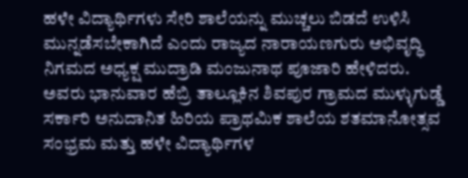ಹಳೇ ವಿದ್ಯಾರ್ಥಿಗಳು ಸೇರಿ ಶಾಲೆಯನ್ನು ಮುಚ್ಚಲು ಬಿಡದೆ ಉಳಿಸಿ ಮುನ್ನಡೆಸಬೇಕಾಗಿದೆ ಎಂದು ರಾಜ್ಯದ ನಾರಾಯಣಗುರು ಅಭಿವೃದ್ಧಿ ನಿಗಮದ ಅಧ್ಯಕ್ಷ ಮುದ್ರಾಡಿ ಮಂಜುನಾಥ ಪೂಜಾರಿ ಹೇಳಿದರು.
ಅವರು ಭಾನುವಾರ ಹೆಬ್ರಿ ತಾಲ್ಲೂಕಿನ ಶಿವಪುರ ಗ್ರಾಮದ ಮುಳ್ಳುಗುಡ್ಡೆ ಸರ್ಕಾರಿ ಅನುದಾನಿತ ಹಿರಿಯ ಪ್ರಾಥಮಿಕ ಶಾಲೆಯ ಶತಮಾನೋತ್ಸವ ಸಂಭ್ರಮ ಮತ್ತು ಹಳೇ ವಿದ್ಯಾರ್ಥಿಗಳ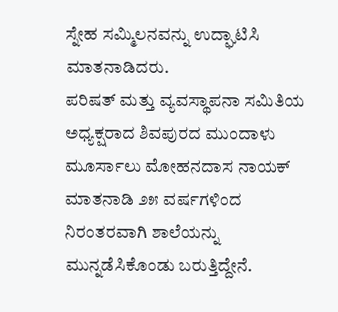ಸ್ನೇಹ ಸಮ್ಮಿಲನವನ್ನು ಉದ್ಘಾಟಿಸಿ ಮಾತನಾಡಿದರು.
ಪರಿಷತ್ ಮತ್ತು ವ್ಯವಸ್ಥಾಪನಾ ಸಮಿತಿಯ ಅಧ್ಯಕ್ಷರಾದ ಶಿವಪುರದ ಮುಂದಾಳು ಮೂರ್ಸಾಲು ಮೋಹನದಾಸ ನಾಯಕ್ ಮಾತನಾಡಿ ೨೫ ವರ್ಷಗಳಿಂದ ನಿರಂತರವಾಗಿ ಶಾಲೆಯನ್ನು ಮುನ್ನಡೆಸಿಕೊಂಡು ಬರುತ್ತಿದ್ದೇನೆ.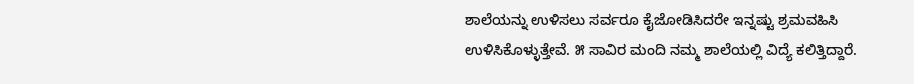ಶಾಲೆಯನ್ನು ಉಳಿಸಲು ಸರ್ವರೂ ಕೈಜೋಡಿಸಿದರೇ ಇನ್ನಷ್ಟು ಶ್ರಮವಹಿಸಿ ಉಳಿಸಿಕೊಳ್ಳುತ್ತೇವೆ. ೫ ಸಾವಿರ ಮಂದಿ ನಮ್ಮ ಶಾಲೆಯಲ್ಲಿ ವಿದ್ಯೆ ಕಲಿತ್ತಿದ್ದಾರೆ.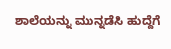ಶಾಲೆಯನ್ನು ಮುನ್ನಡೆಸಿ ಹುದ್ದೆಗೆ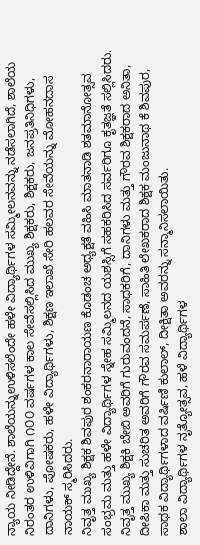ನ್ಯಾಯ ನೀಡಿದ್ದೇನೆ. ಶಾಲೆಯನ್ನುಉಳಿಸಲೆಂದೇ ಹಳೇ ವಿದ್ಯಾರ್ಥಿಗಳ ಸಮ್ಮೀಲನವನ್ನು ನಡೆಸಲಾಗಿದೆ, ಶಾಲೆಯ ನಿರಂತರ ಉಳಿವಿಗಾಗಿ ೧೦೦ ವರ್ಷಗಳ ಕಾಲ ಸೇವೆಸಲ್ಲಿಸಿದ ಮುಖ್ಯ ಶಿಕ್ಷಕರು, ಶಿಕ್ಷಕರು, ಜನಪ್ರತಿನಿಧಿಗಳು, ದಾನಿಗಳು, ಪೋಷಕರು, ಹಳೇ ವಿದ್ಯಾರ್ಥಿಗಳು, ಶಿಕ್ಷಣ ಇಲಾಖೆ ಸೇರಿ ಹಲವರ ಸೇವೆಯನ್ನು ಮೋಹನದಾಸ ನಾಯಕ್ ಸ್ಮರಿಸಿದರು.
ನಿವೃತ್ತ ಮುಖ್ಯ ಶಿಕ್ಷಕ ಶಿವಪುರ ಶಂಕರನಾರಾಯಣ ಕೊಡಂಚ ಅಧ್ಯಕ್ಷತೆ ವಹಿಸಿ ಮಾತನಾಡಿ ಶತಮಾನೋತ್ಸವ ಸಂಭ್ರಮ ಮತ್ತು ಹಳೇ ವಿದ್ಯಾರ್ಥಿಗಳ ಸ್ನೇಹ ಸಮ್ಮಿಲನದ ಯಶಸ್ಸಿಗೆ ಸಹಕರಿಸಿದ ಸರ್ವರಿಗೂ ಕೃತಜ್ಞತೆ ಸಲ್ಲಿಸಿದರು.
ನಿವೃತ್ತ ಮುಖ್ಯ ಶಿಕ್ಷಕಿ ಬೇಬಿ ಅವರಿಗೆ ಗುರುವಂದನೆ, ಸಾಧಕರಿಗೆ, ದಾನಿಗಳು ಮತ್ತು ಗೌರವ ಶಿಕ್ಷಕರಾದ ಅನಿತಾ, ದೀಪಿಕಾ ಮತ್ತು ಸುಚರಿತ ಅವರಿಗೆ ಗೌರವ ಸಮರ್ಪಣೆ, ಸಾಹಿತಿ ಲೇಖಕರಾದ ಶಿಕ್ಷಕ ಮಂಜುನಾಥ ಕೆ ಶಿವಪುರ, ಸಾಧಕ ವಿದ್ಯಾರ್ಥಿಗಳಾದ ವರ್ಷಿಣಿ ಕುಲಾಲ್, ದೀಕ್ಷಿತಾ ಅವರನ್ನು ಸನ್ಮಾನಿಸಲಾಯಿತು.
ಶಾಲಾ ವಿದ್ಯಾರ್ಥಿಗಳ ನೃತ್ಯೋತ್ಸವ, ಹಳೆ ವಿದ್ಯಾರ್ಥಿಗಳ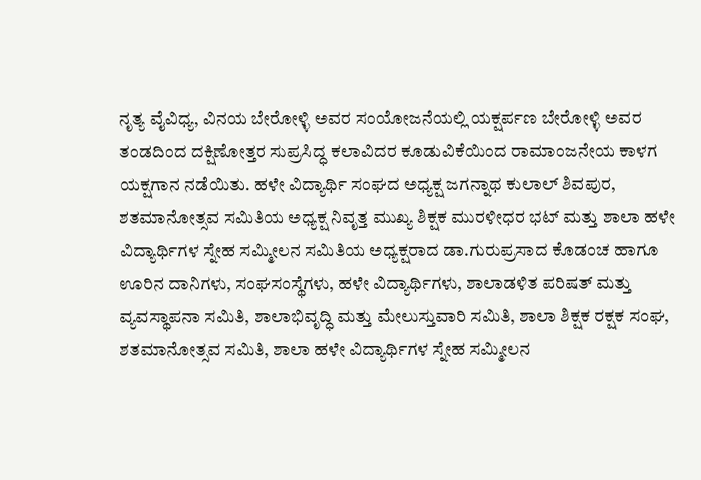ನೃತ್ಯ ವೈವಿಧ್ಯ, ವಿನಯ ಬೇರೋಳ್ಳಿ ಅವರ ಸಂಯೋಜನೆಯಲ್ಲಿ ಯಕ್ಷರ್ಪಣ ಬೇರೋಳ್ಳಿ ಅವರ ತಂಡದಿಂದ ದಕ್ಷಿಣೋತ್ತರ ಸುಪ್ರಸಿದ್ಧ ಕಲಾವಿದರ ಕೂಡುವಿಕೆಯಿಂದ ರಾಮಾಂಜನೇಯ ಕಾಳಗ ಯಕ್ಷಗಾನ ನಡೆಯಿತು. ಹಳೇ ವಿದ್ಯಾರ್ಥಿ ಸಂಘದ ಅಧ್ಯಕ್ಷ ಜಗನ್ನಾಥ ಕುಲಾಲ್ ಶಿವಪುರ, ಶತಮಾನೋತ್ಸವ ಸಮಿತಿಯ ಅಧ್ಯಕ್ಷ ನಿವೃತ್ತ ಮುಖ್ಯ ಶಿಕ್ಷಕ ಮುರಳೀಧರ ಭಟ್ ಮತ್ತು ಶಾಲಾ ಹಳೇ ವಿದ್ಯಾರ್ಥಿಗಳ ಸ್ನೇಹ ಸಮ್ಮೀಲನ ಸಮಿತಿಯ ಅಧ್ಯಕ್ಷರಾದ ಡಾ.ಗುರುಪ್ರಸಾದ ಕೊಡಂಚ ಹಾಗೂ ಊರಿನ ದಾನಿಗಳು, ಸಂಘಸಂಸ್ಥೆಗಳು, ಹಳೇ ವಿದ್ಯಾರ್ಥಿಗಳು, ಶಾಲಾಡಳಿತ ಪರಿಷತ್ ಮತ್ತು ವ್ಯವಸ್ಥಾಪನಾ ಸಮಿತಿ, ಶಾಲಾಭಿವೃದ್ಧಿ ಮತ್ತು ಮೇಲುಸ್ತುವಾರಿ ಸಮಿತಿ, ಶಾಲಾ ಶಿಕ್ಷಕ ರಕ್ಷಕ ಸಂಘ, ಶತಮಾನೋತ್ಸವ ಸಮಿತಿ, ಶಾಲಾ ಹಳೇ ವಿದ್ಯಾರ್ಥಿಗಳ ಸ್ನೇಹ ಸಮ್ಮೀಲನ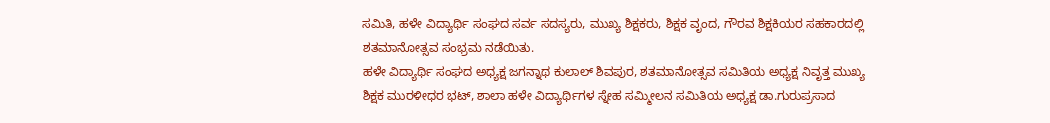ಸಮಿತಿ, ಹಳೇ ವಿದ್ಯಾರ್ಥಿ ಸಂಘದ ಸರ್ವ ಸದಸ್ಯರು, ಮುಖ್ಯ ಶಿಕ್ಷಕರು, ಶಿಕ್ಷಕ ವೃಂದ, ಗೌರವ ಶಿಕ್ಷಕಿಯರ ಸಹಕಾರದಲ್ಲಿ ಶತಮಾನೋತ್ಸವ ಸಂಭ್ರಮ ನಡೆಯಿತು.
ಹಳೇ ವಿದ್ಯಾರ್ಥಿ ಸಂಘದ ಅಧ್ಯಕ್ಷ ಜಗನ್ನಾಥ ಕುಲಾಲ್ ಶಿವಪುರ, ಶತಮಾನೋತ್ಸವ ಸಮಿತಿಯ ಅಧ್ಯಕ್ಷ ನಿವೃತ್ತ ಮುಖ್ಯ ಶಿಕ್ಷಕ ಮುರಳೀಧರ ಭಟ್, ಶಾಲಾ ಹಳೇ ವಿದ್ಯಾರ್ಥಿಗಳ ಸ್ನೇಹ ಸಮ್ಮೀಲನ ಸಮಿತಿಯ ಅಧ್ಯಕ್ಷ ಡಾ.ಗುರುಪ್ರಸಾದ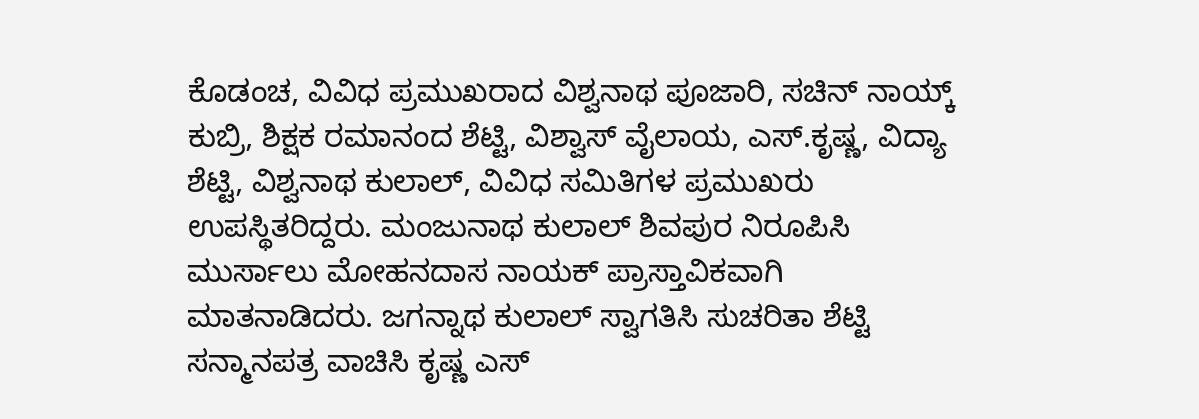ಕೊಡಂಚ, ವಿವಿಧ ಪ್ರಮುಖರಾದ ವಿಶ್ವನಾಥ ಪೂಜಾರಿ, ಸಚಿನ್ ನಾಯ್ಕ್ ಕುಬ್ರಿ, ಶಿಕ್ಷಕ ರಮಾನಂದ ಶೆಟ್ಟಿ, ವಿಶ್ವಾಸ್ ವೈಲಾಯ, ಎಸ್.ಕೃಷ್ಣ, ವಿದ್ಯಾ ಶೆಟ್ಟಿ, ವಿಶ್ವನಾಥ ಕುಲಾಲ್, ವಿವಿಧ ಸಮಿತಿಗಳ ಪ್ರಮುಖರು ಉಪಸ್ಥಿತರಿದ್ದರು. ಮಂಜುನಾಥ ಕುಲಾಲ್ ಶಿವಪುರ ನಿರೂಪಿಸಿ ಮುರ್ಸಾಲು ಮೋಹನದಾಸ ನಾಯಕ್ ಪ್ರಾಸ್ತಾವಿಕವಾಗಿ ಮಾತನಾಡಿದರು. ಜಗನ್ನಾಥ ಕುಲಾಲ್ ಸ್ವಾಗತಿಸಿ ಸುಚರಿತಾ ಶೆಟ್ಟಿ ಸನ್ಮಾನಪತ್ರ ವಾಚಿಸಿ ಕೃಷ್ಣ ಎಸ್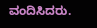ವಂದಿಸಿದರು.